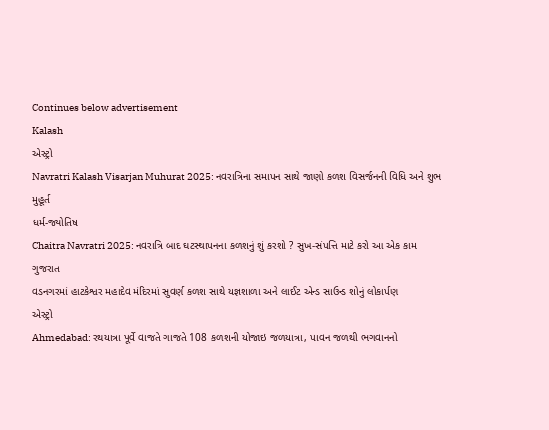Continues below advertisement
Kalash
એસ્ટ્રો
Navratri Kalash Visarjan Muhurat 2025: નવરાત્રિના સમાપન સાથે જાણો કળશ વિસર્જનની વિધિ અને શુભ મુહૂર્ત
ધર્મ-જ્યોતિષ
Chaitra Navratri 2025: નવરાત્રિ બાદ ઘટસ્થાપનના કળશનું શું કરશો ? સુખ-સંપત્તિ માટે કરો આ એક કામ
ગુજરાત
વડનગરમાં હાટકેશ્વર મહાદેવ મંદિરમાં સુવર્ણ કળશ સાથે યજ્ઞશાળા અને લાઈટ એન્ડ સાઉન્ડ શોનું લોકાર્પણ
એસ્ટ્રો
Ahmedabad: રથયાત્રા પૂર્વે વાજતે ગાજતે 108 કળશની યોજાઇ જળયાત્રા, પાવન જળથી ભગવાનનો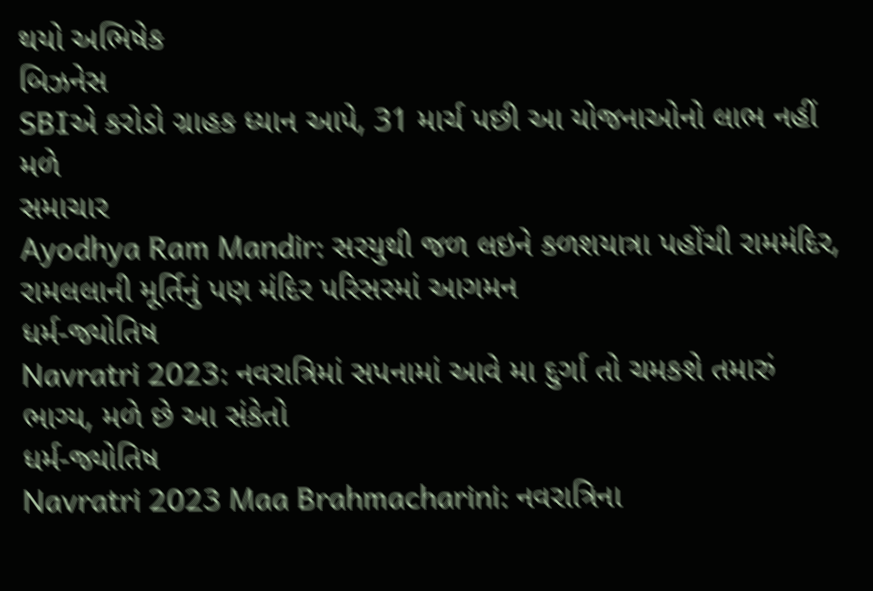થયો અભિષેક
બિઝનેસ
SBIએ કરોડો ગ્રાહક ધ્યાન આપે, 31 માર્ચ પછી આ યોજનાઓનો લાભ નહીં મળે
સમાચાર
Ayodhya Ram Mandir: સરયુથી જળ લઇને કળશયાત્રા પહોંચી રામમંદિર, રામલલાની મૂર્તિનું પણ મંદિર પરિસરમાં આગમન
ધર્મ-જ્યોતિષ
Navratri 2023: નવરાત્રિમાં સપનામાં આવે મા દુર્ગા તો ચમકશે તમારું ભાગ્ય, મળે છે આ સંકેતો
ધર્મ-જ્યોતિષ
Navratri 2023 Maa Brahmacharini: નવરાત્રિના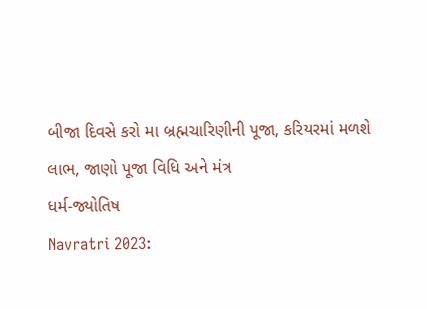બીજા દિવસે કરો મા બ્રહ્મચારિણીની પૂજા, કરિયરમાં મળશે લાભ, જાણો પૂજા વિધિ અને મંત્ર
ધર્મ-જ્યોતિષ
Navratri 2023: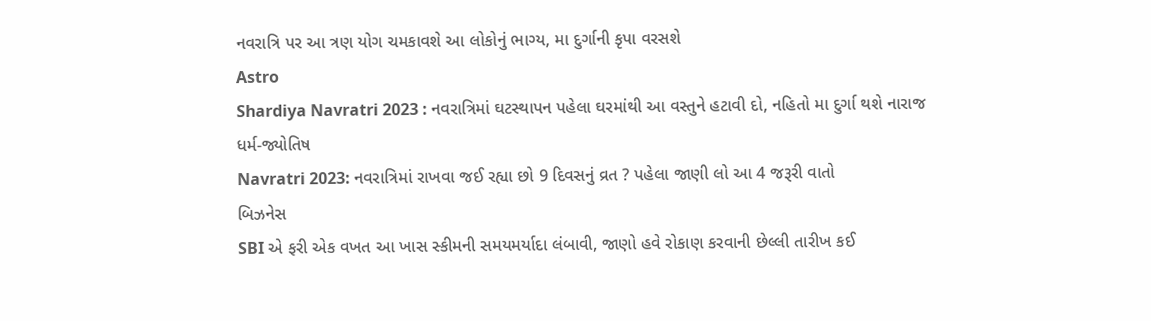નવરાત્રિ પર આ ત્રણ યોગ ચમકાવશે આ લોકોનું ભાગ્ય, મા દુર્ગાની કૃપા વરસશે
Astro
Shardiya Navratri 2023 : નવરાત્રિમાં ઘટસ્થાપન પહેલા ઘરમાંથી આ વસ્તુને હટાવી દો, નહિતો મા દુર્ગા થશે નારાજ
ધર્મ-જ્યોતિષ
Navratri 2023: નવરાત્રિમાં રાખવા જઈ રહ્યા છો 9 દિવસનું વ્રત ? પહેલા જાણી લો આ 4 જરૂરી વાતો
બિઝનેસ
SBI એ ફરી એક વખત આ ખાસ સ્કીમની સમયમર્યાદા લંબાવી, જાણો હવે રોકાણ કરવાની છેલ્લી તારીખ કઈ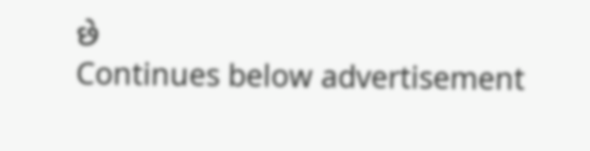છે
Continues below advertisement